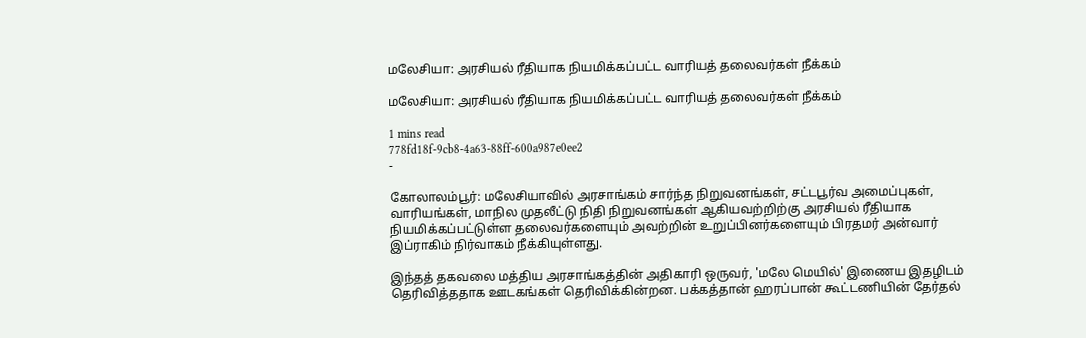மலேசியா: அரசியல் ரீதியாக நியமிக்கப்பட்ட வாரியத் தலைவர்கள் நீக்கம்

மலேசியா: அரசியல் ரீதியாக நியமிக்கப்பட்ட வாரியத் தலைவர்கள் நீக்கம்

1 mins read
778fd18f-9cb8-4a63-88ff-600a987e0ee2
-

கோலாலம்பூர்: மலேசியாவில் அரசாங்கம் சார்ந்த நிறுவனங்கள், சட்டபூர்வ அமைப்புகள், வாரியங்கள், மாநில முதலீட்டு நிதி நிறுவனங்கள் ஆகியவற்றிற்கு அரசியல் ரீதியாக நியமிக்கப்பட்டுள்ள தலைவர்களையும் அவற்றின் உறுப்பினர்களையும் பிரதமர் அன்வார் இப்ராகிம் நிர்வாகம் நீக்கியுள்ளது.

இந்தத் தகவலை மத்திய அரசாங்கத்தின் அதிகாரி ஒருவர், 'மலே மெயில்' இணைய இதழிடம் தெரிவித்ததாக ஊடகங்கள் தெரிவிக்கின்றன. பக்கத்தான் ஹரப்பான் கூட்டணியின் தேர்தல்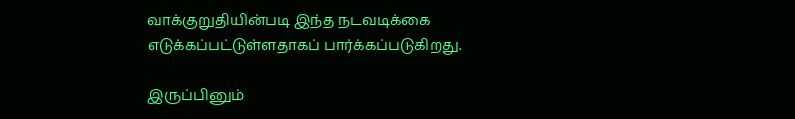வாக்குறுதியின்படி இந்த நடவடிக்கை எடுக்கப்பட்டுள்ளதாகப் பார்க்கப்படுகிறது.

இருப்பினும்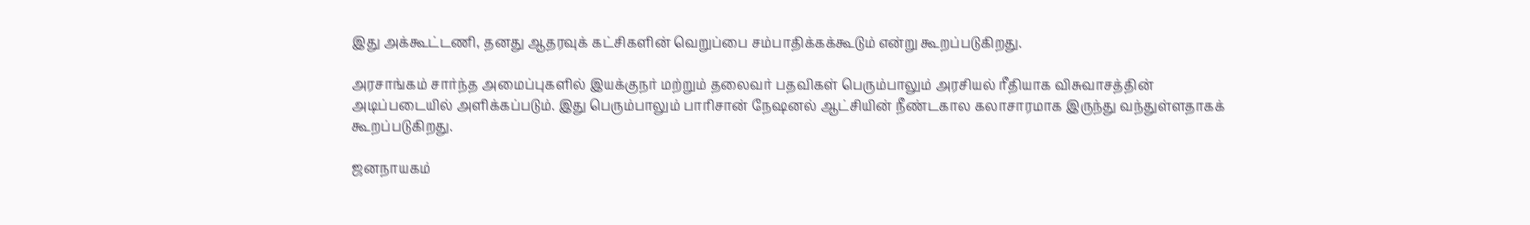இது அக்கூட்டணி, தனது ஆதரவுக் கட்சிகளின் வெறுப்பை சம்பாதிக்கக்கூடும் என்று கூறப்படுகிறது.

அரசாங்கம் சார்ந்த அமைப்புகளில் இயக்குநர் மற்றும் தலைவர் பதவிகள் பெரும்பாலும் அரசியல் ரீதியாக விசுவாசத்தின் அடிப்படையில் அளிக்கப்படும். இது பெரும்பாலும் பாரிசான் நேஷனல் ஆட்சியின் நீண்டகால கலாசாரமாக இருந்து வந்துள்ளதாகக் கூறப்படுகிறது.

ஜனநாயகம்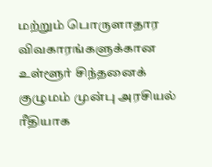மற்றும் பொருளாதார விவகாரங்களுக்கான உள்ளூர் சிந்தனைக் குழுமம் முன்பு அரசியல் ரீதியாக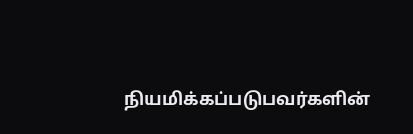நியமிக்கப்படுபவர்களின்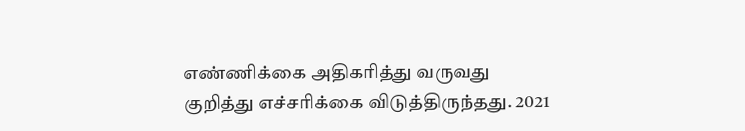எண்ணிக்கை அதிகரித்து வருவது குறித்து எச்சரிக்கை விடுத்திருந்தது. 2021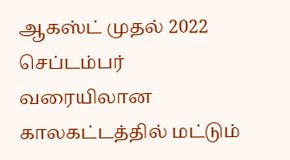ஆகஸ்ட் முதல் 2022 செப்டம்பர் வரையிலான காலகட்டத்தில் மட்டும்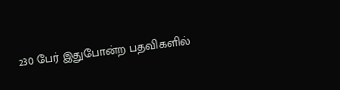230 பேர் இதுபோன்ற பதவிகளில்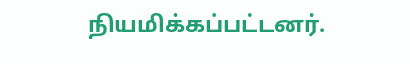நியமிக்கப்பட்டனர்.